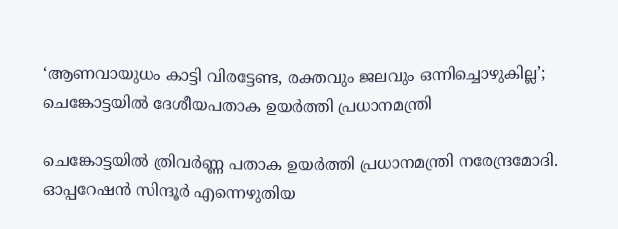‘ആണവായുധം കാട്ടി വിരട്ടേണ്ട, രക്തവും ജലവും ഒന്നിച്ചൊഴുകില്ല’; ചെങ്കോട്ടയില്‍ ദേശീയപതാക ഉയര്‍ത്തി പ്രധാനമന്ത്രി

ചെങ്കോട്ടയിൽ ത്രിവർണ്ണ പതാക ഉയർത്തി പ്രധാനമന്ത്രി നരേന്ദ്രമോദി. ഓപ്പറേഷൻ സിന്ദൂർ എന്നെഴുതിയ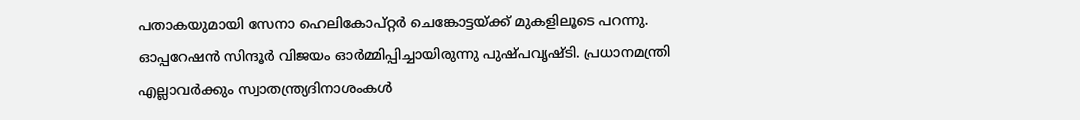പതാകയുമായി സേനാ ഹെലികോപ്റ്റർ ചെങ്കോട്ടയ്ക്ക് മുകളിലൂടെ പറന്നു. ഓപ്പറേഷന്‍ സിന്ദൂര്‍ വിജയം ഓര്‍മ്മിപ്പിച്ചായിരുന്നു പുഷ്പവൃഷ്ടി. പ്രധാനമന്ത്രി എല്ലാവര്‍ക്കും സ്വാതന്ത്ര്യദിനാശംകള്‍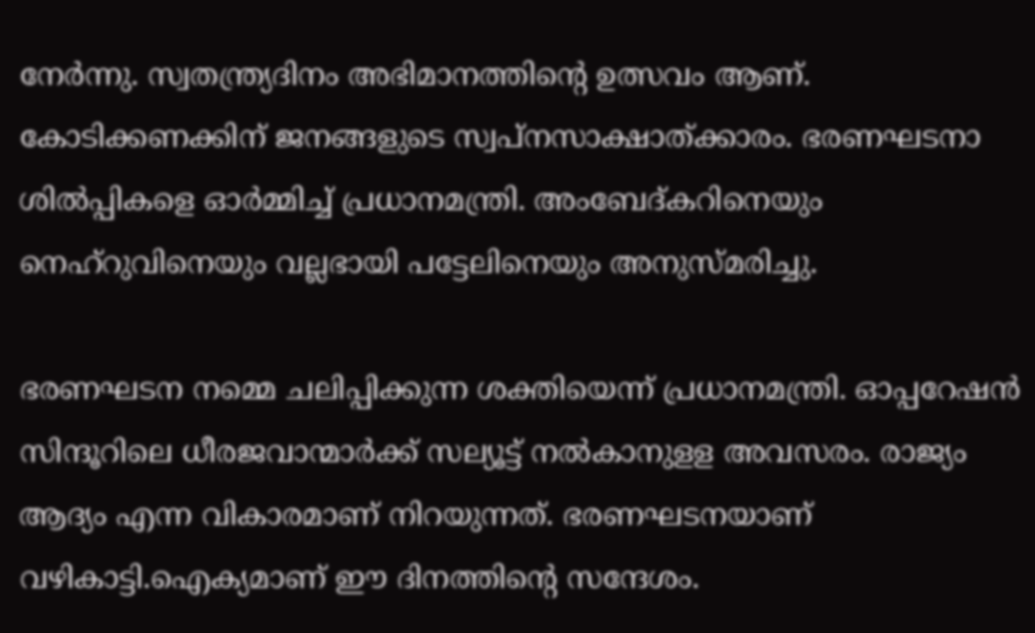നേര്‍ന്നു. സ്വതന്ത്ര്യദിനം അഭിമാനത്തിന്റെ ഉത്സവം ആണ്. കോടിക്കണക്കിന് ജനങ്ങളുടെ സ്വപ്‌നസാക്ഷാത്ക്കാരം. ഭരണഘടനാ ശില്‍പ്പികളെ ഓര്‍മ്മിച്ച് പ്രധാനമന്ത്രി. അംബേദ്കറിനെയും നെഹ്‌റുവിനെയും വല്ലഭായി പട്ടേലിനെയും അനുസ്മരിച്ചു.

ഭരണഘടന നമ്മെ ചലിപ്പിക്കുന്ന ശക്തിയെന്ന് പ്രധാനമന്ത്രി. ഓപ്പറേഷന്‍ സിന്ദൂറിലെ ധീരജവാന്മാര്‍ക്ക് സല്യൂട്ട് നല്‍കാനുളള അവസരം. രാജ്യം ആദ്യം എന്ന വികാരമാണ് നിറയുന്നത്. ഭരണഘടനയാണ് വഴികാട്ടി.ഐക്യമാണ് ഈ ദിനത്തിന്റെ സന്ദേശം.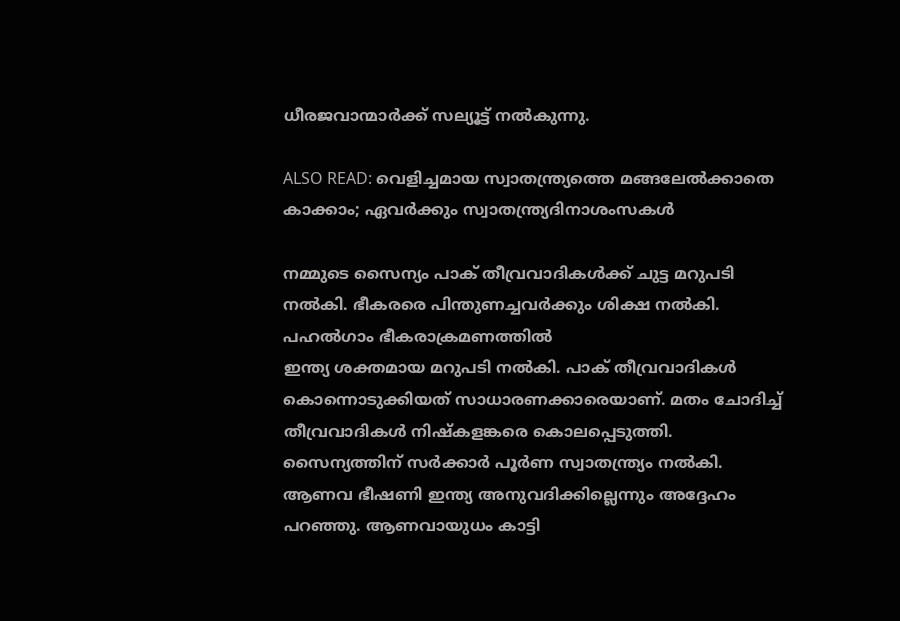ധീരജവാന്മാര്‍ക്ക് സല്യൂട്ട് നല്‍കുന്നു.

ALSO READ: വെളിച്ചമായ സ്വാതന്ത്ര്യത്തെ മങ്ങലേല്‍ക്കാതെ കാക്കാം; ഏവർക്കും സ്വാതന്ത്ര്യദിനാശംസകൾ

നമ്മുടെ സൈന്യം പാക് തീവ്രവാദികള്‍ക്ക് ചുട്ട മറുപടി നല്‍കി. ഭീകരരെ പിന്തുണച്ചവര്‍ക്കും ശിക്ഷ നല്‍കി. പഹല്‍ഗാം ഭീകരാക്രമണത്തില്‍
ഇന്ത്യ ശക്തമായ മറുപടി നല്‍കി. പാക് തീവ്രവാദികള്‍ കൊന്നൊടുക്കിയത് സാധാരണക്കാരെയാണ്. മതം ചോദിച്ച് തീവ്രവാദികള്‍ നിഷ്‌കളങ്കരെ കൊലപ്പെടുത്തി. സൈന്യത്തിന് സര്‍ക്കാര്‍ പൂര്‍ണ സ്വാതന്ത്ര്യം നല്‍കി. ആണവ ഭീഷണി ഇന്ത്യ അനുവദിക്കില്ലെന്നും അദ്ദേഹം പറഞ്ഞു. ആണവായുധം കാട്ടി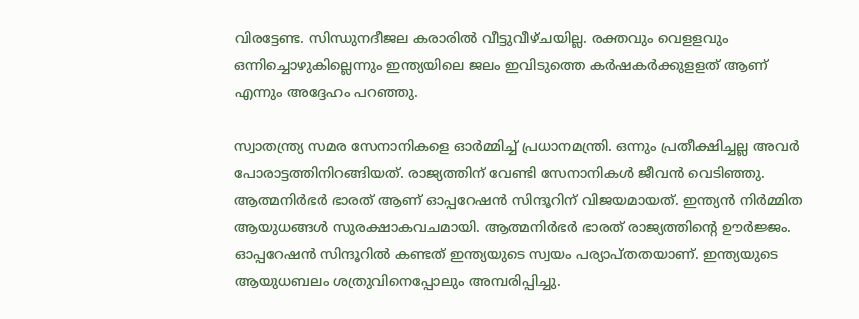വിരട്ടേണ്ട. സിന്ധുനദീജല കരാരില്‍ വീട്ടുവീഴ്ചയില്ല. രക്തവും വെളളവും ഒന്നിച്ചൊഴുകില്ലെന്നും ഇന്ത്യയിലെ ജലം ഇവിടുത്തെ കര്‍ഷകര്‍ക്കുളളത് ആണ് എന്നും അദ്ദേഹം പറഞ്ഞു.

സ്വാതന്ത്ര്യ സമര സേനാനികളെ ഓര്‍മ്മിച്ച് പ്രധാനമന്ത്രി. ഒന്നും പ്രതീക്ഷിച്ചല്ല അവര്‍ പോരാട്ടത്തിനിറങ്ങിയത്. രാജ്യത്തിന് വേണ്ടി സേനാനികള്‍ ജീവന്‍ വെടിഞ്ഞു. ആത്മനിര്‍ഭര്‍ ഭാരത് ആണ് ഓപ്പറേഷന്‍ സിന്ദൂറിന് വിജയമായത്. ഇന്ത്യന്‍ നിര്‍മ്മിത ആയുധങ്ങള്‍ സുരക്ഷാകവചമായി. ആത്മനിര്‍ഭര്‍ ഭാരത് രാജ്യത്തിന്റെ ഊര്‍ജ്ജം. ഓപ്പറേഷന്‍ സിന്ദൂറില്‍ കണ്ടത് ഇന്ത്യയുടെ സ്വയം പര്യാപ്തതയാണ്. ഇന്ത്യയുടെ ആയുധബലം ശത്രുവിനെപ്പോലും അമ്പരിപ്പിച്ചു.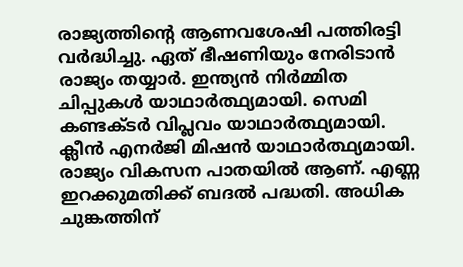രാജ്യത്തിന്റെ ആണവശേഷി പത്തിരട്ടി വര്‍ദ്ധിച്ചു. ഏത് ഭീഷണിയും നേരിടാന്‍ രാജ്യം തയ്യാര്‍. ഇന്ത്യന്‍ നിര്‍മ്മിത ചിപ്പുകള്‍ യാഥാര്‍ത്ഥ്യമായി. സെമി കണ്ടക്ടര്‍ വിപ്ലവം യാഥാര്‍ത്ഥ്യമായി. ക്ലീന്‍ എനര്‍ജി മിഷന്‍ യാഥാര്‍ത്ഥ്യമായി. രാജ്യം വികസന പാതയില്‍ ആണ്. എണ്ണ ഇറക്കുമതിക്ക് ബദല്‍ പദ്ധതി. അധിക ചുങ്കത്തിന്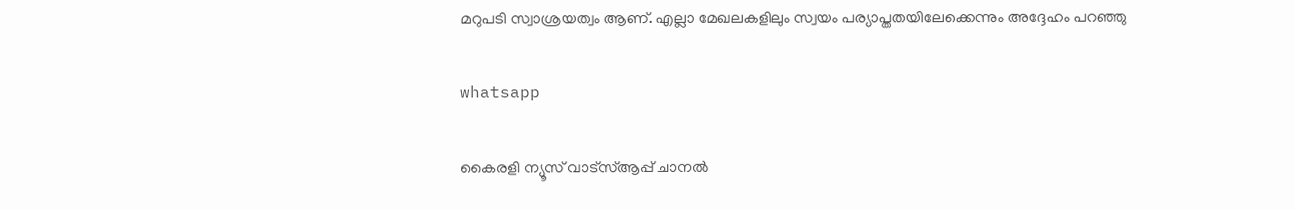മറുപടി സ്വാശ്രയത്വം ആണ്. എല്ലാ മേഖലകളിലും സ്വയം പര്യാപ്തതയിലേക്കെന്നും അദ്ദേഹം പറഞ്ഞു

whatsapp

കൈരളി ന്യൂസ് വാട്‌സ്ആപ്പ് ചാനല്‍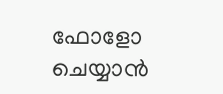ഫോളോ ചെയ്യാന്‍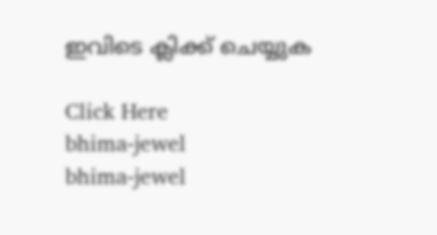ഇവിടെ ക്ലിക്ക് ചെയ്യുക

Click Here
bhima-jewel
bhima-jewel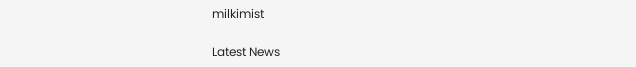milkimist

Latest News